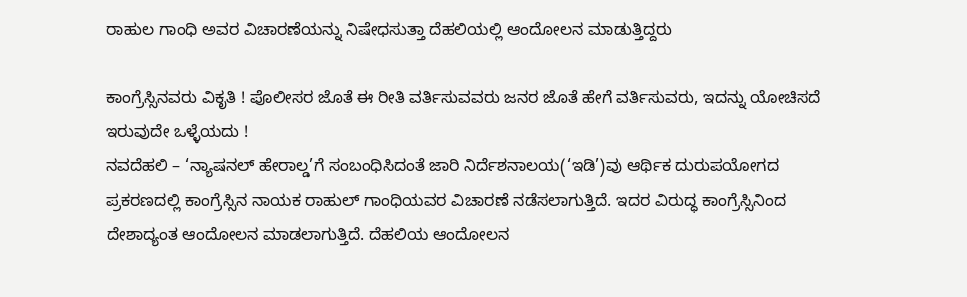ರಾಹುಲ ಗಾಂಧಿ ಅವರ ವಿಚಾರಣೆಯನ್ನು ನಿಷೇಧಸುತ್ತಾ ದೆಹಲಿಯಲ್ಲಿ ಆಂದೋಲನ ಮಾಡುತ್ತಿದ್ದರು

ಕಾಂಗ್ರೆಸ್ಸಿನವರು ವಿಕೃತಿ ! ಪೊಲೀಸರ ಜೊತೆ ಈ ರೀತಿ ವರ್ತಿಸುವವರು ಜನರ ಜೊತೆ ಹೇಗೆ ವರ್ತಿಸುವರು, ಇದನ್ನು ಯೋಚಿಸದೆ ಇರುವುದೇ ಒಳ್ಳೆಯದು !
ನವದೆಹಲಿ – ‘ನ್ಯಾಷನಲ್ ಹೇರಾಲ್ಡ’ಗೆ ಸಂಬಂಧಿಸಿದಂತೆ ಜಾರಿ ನಿರ್ದೆಶನಾಲಯ(‘ಇಡಿ’)ವು ಆರ್ಥಿಕ ದುರುಪಯೋಗದ ಪ್ರಕರಣದಲ್ಲಿ ಕಾಂಗ್ರೆಸ್ಸಿನ ನಾಯಕ ರಾಹುಲ್ ಗಾಂಧಿಯವರ ವಿಚಾರಣೆ ನಡೆಸಲಾಗುತ್ತಿದೆ. ಇದರ ವಿರುದ್ಧ ಕಾಂಗ್ರೆಸ್ಸಿನಿಂದ ದೇಶಾದ್ಯಂತ ಆಂದೋಲನ ಮಾಡಲಾಗುತ್ತಿದೆ. ದೆಹಲಿಯ ಆಂದೋಲನ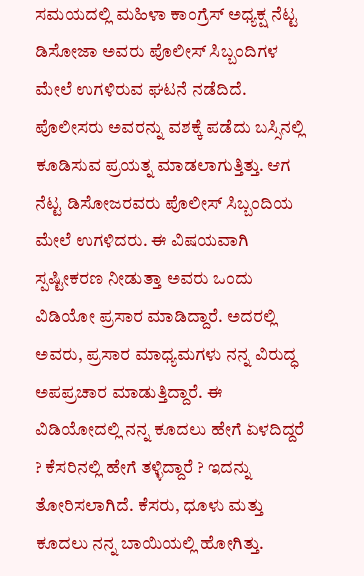ಸಮಯದಲ್ಲಿ ಮಹಿಳಾ ಕಾಂಗ್ರೆಸ್ ಅಧ್ಯಕ್ಷ ನೆಟ್ಟ ಡಿಸೋಜಾ ಅವರು ಪೊಲೀಸ್ ಸಿಬ್ಬಂದಿಗಳ ಮೇಲೆ ಉಗಳಿರುವ ಘಟನೆ ನಡೆದಿದೆ. ಪೊಲೀಸರು ಅವರನ್ನು ವಶಕ್ಕೆ ಪಡೆದು ಬಸ್ಸಿನಲ್ಲಿ ಕೂಡಿಸುವ ಪ್ರಯತ್ನ ಮಾಡಲಾಗುತ್ತಿತ್ತು. ಆಗ ನೆಟ್ಟ ಡಿಸೋಜರವರು ಪೊಲೀಸ್ ಸಿಬ್ಬಂದಿಯ ಮೇಲೆ ಉಗಳಿದರು. ಈ ವಿಷಯವಾಗಿ ಸ್ಪಷ್ಟೀಕರಣ ನೀಡುತ್ತಾ ಅವರು ಒಂದು ವಿಡಿಯೋ ಪ್ರಸಾರ ಮಾಡಿದ್ದಾರೆ. ಅದರಲ್ಲಿ ಅವರು, ಪ್ರಸಾರ ಮಾಧ್ಯಮಗಳು ನನ್ನ ವಿರುದ್ಧ ಅಪಪ್ರಚಾರ ಮಾಡುತ್ತಿದ್ದಾರೆ. ಈ ವಿಡಿಯೋದಲ್ಲಿ ನನ್ನ ಕೂದಲು ಹೇಗೆ ಏಳದಿದ್ದರೆ ? ಕೆಸರಿನಲ್ಲಿ ಹೇಗೆ ತಳ್ಳಿದ್ದಾರೆ ? ಇದನ್ನು ತೋರಿಸಲಾಗಿದೆ. ಕೆಸರು, ಧೂಳು ಮತ್ತು ಕೂದಲು ನನ್ನ ಬಾಯಿಯಲ್ಲಿ ಹೋಗಿತ್ತು.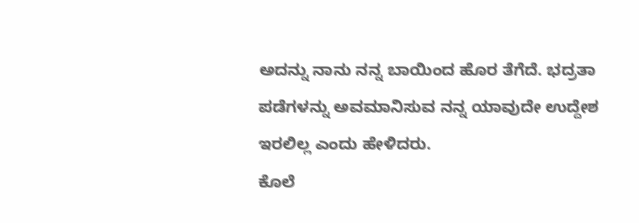ಅದನ್ನು ನಾನು ನನ್ನ ಬಾಯಿಂದ ಹೊರ ತೆಗೆದೆ. ಭದ್ರತಾ ಪಡೆಗಳನ್ನು ಅವಮಾನಿಸುವ ನನ್ನ ಯಾವುದೇ ಉದ್ದೇಶ ಇರಲಿಲ್ಲ ಎಂದು ಹೇಳಿದರು.
ಕೊಲೆ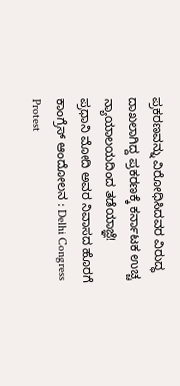ಪ್ರಕರಣವನ್ನು ವಿರೋಧಿಸಿದವರ ವಿರುದ್ಧ ದಾಖಲಾಗಿದ್ದ ಪ್ರಕರಣಕ್ಕೆ ಕರ್ನಾಟಕ ಉಚ್ಚ ನ್ಯಾಯಾಲಯದಿಂದ ತಡೆಯಾಜ್ಞೆ!
ಪ್ರಧಾನಿ ಮೋದಿ ಅವರ ನಿವಾಸದ ಹೊರಗೆ ಕಾಂಗ್ರೆಸ್ ಆಂದೋಲನ : Delhi Congress Protest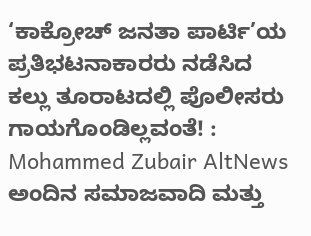‘ಕಾಕ್ರೋಚ್ ಜನತಾ ಪಾರ್ಟಿ’ಯ ಪ್ರತಿಭಟನಾಕಾರರು ನಡೆಸಿದ ಕಲ್ಲು ತೂರಾಟದಲ್ಲಿ ಪೊಲೀಸರು ಗಾಯಗೊಂಡಿಲ್ಲವಂತೆ! : Mohammed Zubair AltNews
ಅಂದಿನ ಸಮಾಜವಾದಿ ಮತ್ತು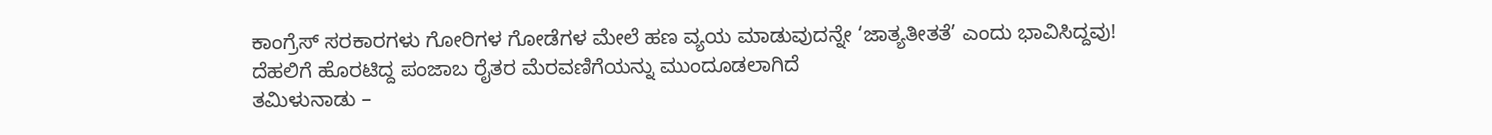ಕಾಂಗ್ರೆಸ್ ಸರಕಾರಗಳು ಗೋರಿಗಳ ಗೋಡೆಗಳ ಮೇಲೆ ಹಣ ವ್ಯಯ ಮಾಡುವುದನ್ನೇ ‘ಜಾತ್ಯತೀತತೆ’ ಎಂದು ಭಾವಿಸಿದ್ದವು!
ದೆಹಲಿಗೆ ಹೊರಟಿದ್ದ ಪಂಜಾಬ ರೈತರ ಮೆರವಣಿಗೆಯನ್ನು ಮುಂದೂಡಲಾಗಿದೆ
ತಮಿಳುನಾಡು –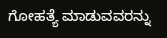ಗೋಹತ್ಯೆ ಮಾಡುವವರನ್ನು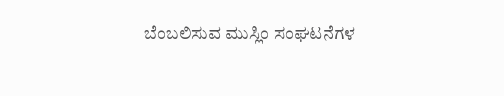ಬೆಂಬಲಿಸುವ ಮುಸ್ಲಿಂ ಸಂಘಟನೆಗಳ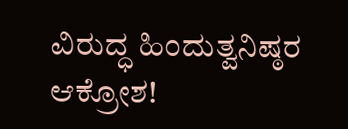ವಿರುದ್ಧ ಹಿಂದುತ್ವನಿಷ್ಠರ ಆಕ್ರೋಶ!